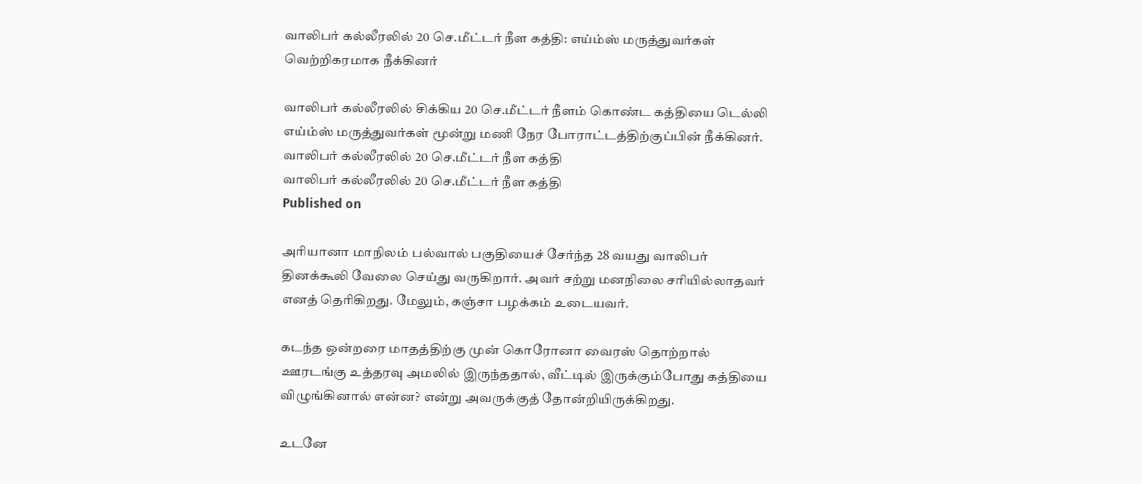வாலிபர் கல்லீரலில் 20 செ.மீட்டர் நீள கத்தி: எய்ம்ஸ் மருத்துவர்கள் வெற்றிகரமாக நீக்கினர்

வாலிபர் கல்லீரலில் சிக்கிய 20 செ.மீட்டர் நீளம் கொண்ட கத்தியை டெல்லி எய்ம்ஸ் மருத்துவர்கள் மூன்று மணி நேர போராட்டத்திற்குப்பின் நீக்கினர்.
வாலிபர் கல்லீரலில் 20 செ.மீட்டர் நீள கத்தி
வாலிபர் கல்லீரலில் 20 செ.மீட்டர் நீள கத்தி
Published on

அரியானா மாநிலம் பல்வால் பகுதியைச் சேர்ந்த 28 வயது வாலிபர் தினக்கூலி வேலை செய்து வருகிறார். அவர் சற்று மனநிலை சரியில்லாதவர் எனத் தெரிகிறது. மேலும், கஞ்சா பழக்கம் உடையவர்.

கடந்த ஒன்றரை மாதத்திற்கு முன் கொரோனா வைரஸ் தொற்றால் ஊரடங்கு உத்தரவு அமலில் இருந்ததால், வீட்டில் இருக்கும்போது கத்தியை விழுங்கினால் என்ன? என்று அவருக்குத் தோன்றியிருக்கிறது.

உடனே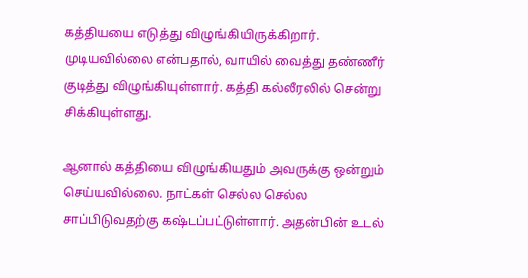கத்தியயை எடுத்து விழுங்கியிருக்கிறார். முடியவில்லை என்பதால், வாயில் வைத்து தண்ணீர் குடித்து விழுங்கியுள்ளார். கத்தி கல்லீரலில் சென்று சிக்கியுள்ளது.

ஆனால் கத்தியை விழுங்கியதும் அவருக்கு ஒன்றும் செய்யவில்லை. நாட்கள் செல்ல செல்ல சாப்பிடுவதற்கு கஷ்டப்பட்டுள்ளார். அதன்பின் உடல்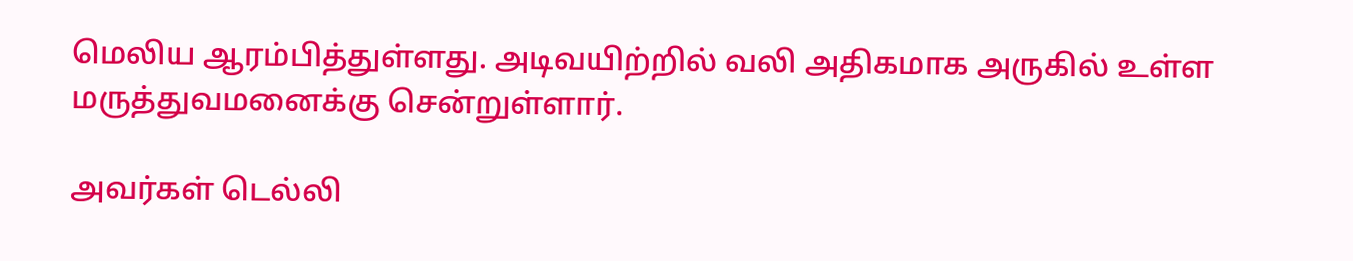மெலிய ஆரம்பித்துள்ளது. அடிவயிற்றில் வலி அதிகமாக அருகில் உள்ள மருத்துவமனைக்கு சென்றுள்ளார்.

அவர்கள் டெல்லி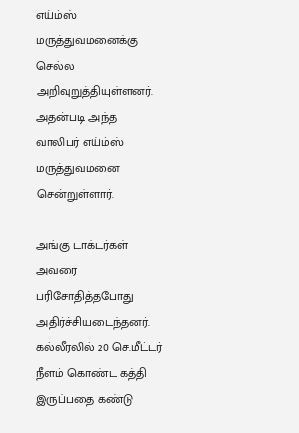எய்ம்ஸ் மருத்துவமனைக்கு செல்ல அறிவுறுத்தியுள்ளனர். அதன்படி அந்த வாலிபர் எய்ம்ஸ் மருத்துவமனை சென்றுள்ளார்.

அங்கு டாக்டர்கள் அவரை பரிசோதித்தபோது அதிர்ச்சியடைந்தனர். கல்லீரலில் 20 செ.மீட்டர் நீளம் கொண்ட கத்தி இருப்பதை கண்டு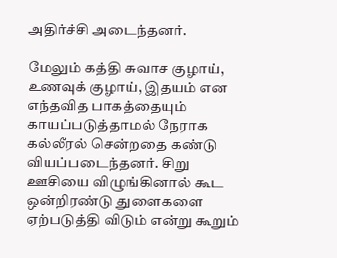அதிர்ச்சி அடைந்தனர்.

மேலும் கத்தி சுவாச குழாய், உணவுக் குழாய், இதயம் என எந்தவித பாகத்தையும் காயப்படுத்தாமல் நேராக கல்லீரல் சென்றதை கண்டு வியப்படைந்தனர். சிறு ஊசியை விழுங்கினால் கூட ஒன்றிரண்டு துளைகளை ஏற்படுத்தி விடும் என்று கூறும்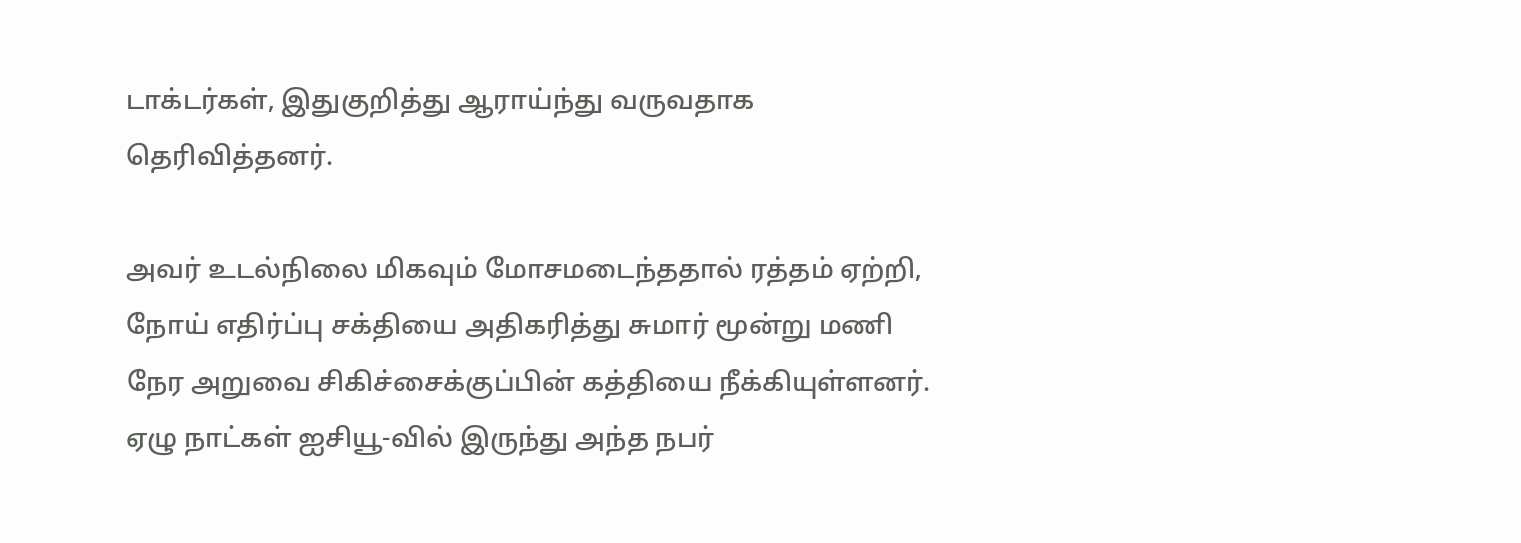டாக்டர்கள், இதுகுறித்து ஆராய்ந்து வருவதாக தெரிவித்தனர்.

அவர் உடல்நிலை மிகவும் மோசமடைந்ததால் ரத்தம் ஏற்றி, நோய் எதிர்ப்பு சக்தியை அதிகரித்து சுமார் மூன்று மணி நேர அறுவை சிகிச்சைக்குப்பின் கத்தியை நீக்கியுள்ளனர். ஏழு நாட்கள் ஐசியூ-வில் இருந்து அந்த நபர்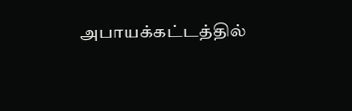அபாயக்கட்டத்தில்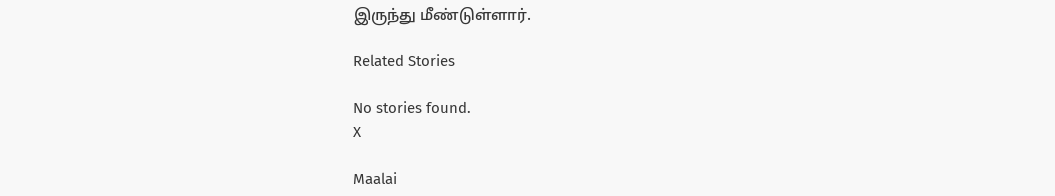இருந்து மீண்டுள்ளார்.

Related Stories

No stories found.
X

Maalai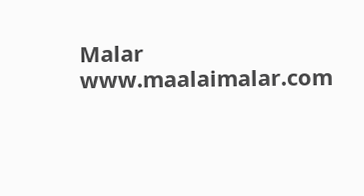Malar
www.maalaimalar.com